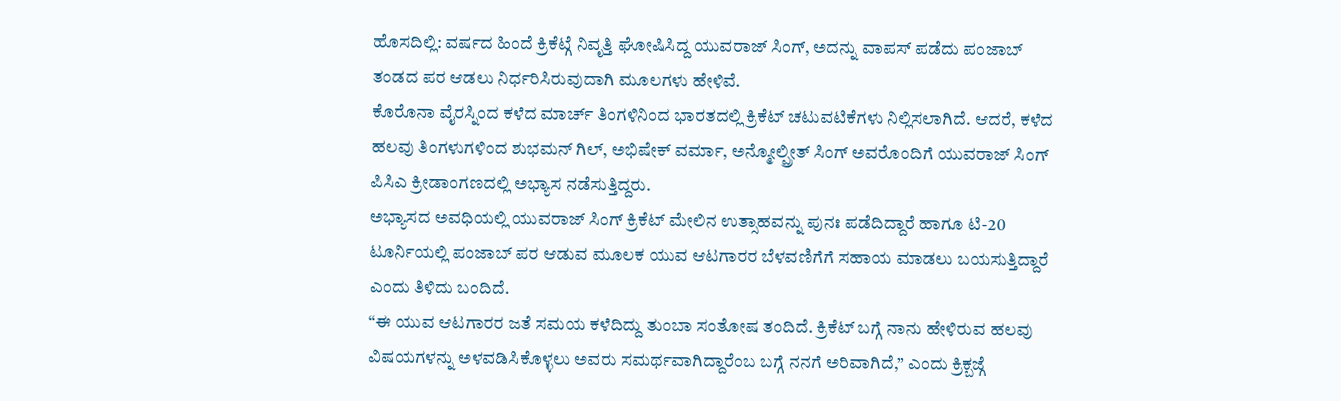ಹೊಸದಿಲ್ಲಿ: ವರ್ಷದ ಹಿಂದೆ ಕ್ರಿಕೆಟ್ಗೆ ನಿವೃತ್ತಿ ಘೋಷಿಸಿದ್ದ ಯುವರಾಜ್ ಸಿಂಗ್, ಅದನ್ನು ವಾಪಸ್ ಪಡೆದು ಪಂಜಾಬ್ ತಂಡದ ಪರ ಆಡಲು ನಿರ್ಧರಿಸಿರುವುದಾಗಿ ಮೂಲಗಳು ಹೇಳಿವೆ.
ಕೊರೊನಾ ವೈರಸ್ನಿಂದ ಕಳೆದ ಮಾರ್ಚ್ ತಿಂಗಳಿನಿಂದ ಭಾರತದಲ್ಲಿ ಕ್ರಿಕೆಟ್ ಚಟುವಟಿಕೆಗಳು ನಿಲ್ಲಿಸಲಾಗಿದೆ. ಆದರೆ, ಕಳೆದ ಹಲವು ತಿಂಗಳುಗಳಿಂದ ಶುಭಮನ್ ಗಿಲ್, ಅಭಿಷೇಕ್ ವರ್ಮಾ, ಅನ್ಮೋಲ್ಪ್ರೀತ್ ಸಿಂಗ್ ಅವರೊಂದಿಗೆ ಯುವರಾಜ್ ಸಿಂಗ್ ಪಿಸಿಎ ಕ್ರೀಡಾಂಗಣದಲ್ಲಿ ಅಭ್ಯಾಸ ನಡೆಸುತ್ತಿದ್ದರು.
ಅಭ್ಯಾಸದ ಅವಧಿಯಲ್ಲಿ ಯುವರಾಜ್ ಸಿಂಗ್ ಕ್ರಿಕೆಟ್ ಮೇಲಿನ ಉತ್ಸಾಹವನ್ನು ಪುನಃ ಪಡೆದಿದ್ದಾರೆ ಹಾಗೂ ಟಿ-20 ಟೂರ್ನಿಯಲ್ಲಿ ಪಂಜಾಬ್ ಪರ ಆಡುವ ಮೂಲಕ ಯುವ ಆಟಗಾರರ ಬೆಳವಣಿಗೆಗೆ ಸಹಾಯ ಮಾಡಲು ಬಯಸುತ್ತಿದ್ದಾರೆ ಎಂದು ತಿಳಿದು ಬಂದಿದೆ.
“ಈ ಯುವ ಆಟಗಾರರ ಜತೆ ಸಮಯ ಕಳೆದಿದ್ದು ತುಂಬಾ ಸಂತೋಷ ತಂದಿದೆ. ಕ್ರಿಕೆಟ್ ಬಗ್ಗೆ ನಾನು ಹೇಳಿರುವ ಹಲವು ವಿಷಯಗಳನ್ನು ಅಳವಡಿಸಿಕೊಳ್ಳಲು ಅವರು ಸಮರ್ಥವಾಗಿದ್ದಾರೆಂಬ ಬಗ್ಗೆ ನನಗೆ ಅರಿವಾಗಿದೆ,” ಎಂದು ಕ್ರಿಕ್ಬಜ್ಗೆ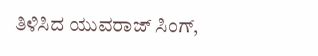ತಿಳಿಸಿದ ಯುವರಾಜ್ ಸಿಂಗ್,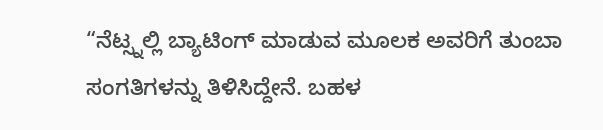“ನೆಟ್ಸ್ನಲ್ಲಿ ಬ್ಯಾಟಿಂಗ್ ಮಾಡುವ ಮೂಲಕ ಅವರಿಗೆ ತುಂಬಾ ಸಂಗತಿಗಳನ್ನು ತಿಳಿಸಿದ್ದೇನೆ. ಬಹಳ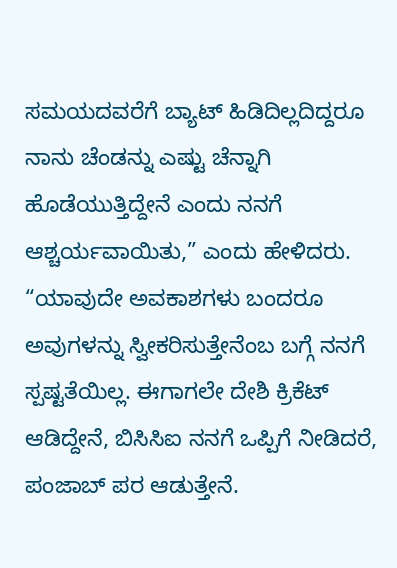ಸಮಯದವರೆಗೆ ಬ್ಯಾಟ್ ಹಿಡಿದಿಲ್ಲದಿದ್ದರೂ ನಾನು ಚೆಂಡನ್ನು ಎಷ್ಟು ಚೆನ್ನಾಗಿ ಹೊಡೆಯುತ್ತಿದ್ದೇನೆ ಎಂದು ನನಗೆ ಆಶ್ಚರ್ಯವಾಯಿತು,” ಎಂದು ಹೇಳಿದರು.
“ಯಾವುದೇ ಅವಕಾಶಗಳು ಬಂದರೂ ಅವುಗಳನ್ನು ಸ್ವೀಕರಿಸುತ್ತೇನೆಂಬ ಬಗ್ಗೆ ನನಗೆ ಸ್ಪಷ್ಟತೆಯಿಲ್ಲ. ಈಗಾಗಲೇ ದೇಶಿ ಕ್ರಿಕೆಟ್ ಆಡಿದ್ದೇನೆ, ಬಿಸಿಸಿಐ ನನಗೆ ಒಪ್ಪಿಗೆ ನೀಡಿದರೆ, ಪಂಜಾಬ್ ಪರ ಆಡುತ್ತೇನೆ.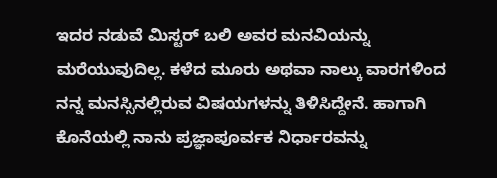ಇದರ ನಡುವೆ ಮಿಸ್ಟರ್ ಬಲಿ ಅವರ ಮನವಿಯನ್ನು ಮರೆಯುವುದಿಲ್ಲ. ಕಳೆದ ಮೂರು ಅಥವಾ ನಾಲ್ಕು ವಾರಗಳಿಂದ ನನ್ನ ಮನಸ್ಸಿನಲ್ಲಿರುವ ವಿಷಯಗಳನ್ನು ತಿಳಿಸಿದ್ದೇನೆ. ಹಾಗಾಗಿ ಕೊನೆಯಲ್ಲಿ ನಾನು ಪ್ರಜ್ಞಾಪೂರ್ವಕ ನಿರ್ಧಾರವನ್ನು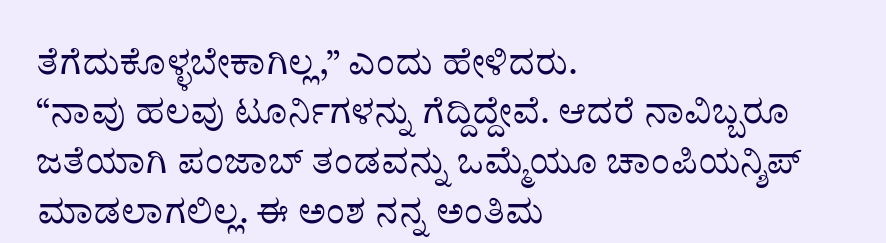ತೆಗೆದುಕೊಳ್ಳಬೇಕಾಗಿಲ್ಲ,” ಎಂದು ಹೇಳಿದರು.
“ನಾವು ಹಲವು ಟೂರ್ನಿಗಳನ್ನು ಗೆದ್ದಿದ್ದೇವೆ. ಆದರೆ ನಾವಿಬ್ಬರೂ ಜತೆಯಾಗಿ ಪಂಜಾಬ್ ತಂಡವನ್ನು ಒಮ್ಮೆಯೂ ಚಾಂಪಿಯನ್ಶಿಪ್ ಮಾಡಲಾಗಲಿಲ್ಲ. ಈ ಅಂಶ ನನ್ನ ಅಂತಿಮ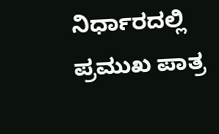ನಿರ್ಧಾರದಲ್ಲಿ ಪ್ರಮುಖ ಪಾತ್ರ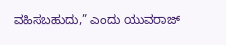ವಹಿಸಬಹುದು,” ಎಂದು ಯುವರಾಜ್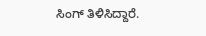ಸಿಂಗ್ ತಿಳಿಸಿದ್ದಾರೆ.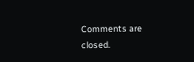Comments are closed.